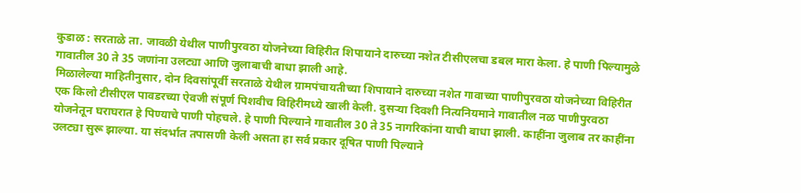कुडाळ : सरताळे ता. जावळी येथील पाणीपुरवठा योजनेच्या विहिरीत शिपायाने दारुच्या नशेत टीसीएलचा डबल मारा केला. हे पाणी पिल्यामुळे गावातील 30 ते 35 जणांना उलट्या आणि जुलाबाची बाधा झाली आहे.
मिळालेल्या माहितीनुसार, दोन दिवसांपूर्वी सरताळे येथील ग्रामपंचायतीच्या शिपायाने दारुच्या नशेत गावाच्या पाणीपुरवठा योजनेच्या विहिरीत एक किलो टीसीएल पावडरच्या ऐवजी संपूर्ण पिशवीच विहिरीमध्ये खाली केली. दुसऱ्या दिवशी नित्यनियमाने गावातील नळ पाणीपुरवठा योजनेतून घराघरात हे पिण्याचे पाणी पोहचले. हे पाणी पिल्याने गावातील 30 ते 35 नागरिकांना याची बाधा झाली. काहींना जुलाब तर काहींना उलट्या सुरू झाल्या. या संदर्भात तपासणी केली असता हा सर्व प्रकार दूषित पाणी पिल्याने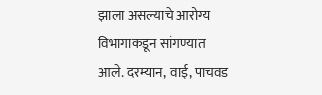झाला असल्याचे आरोग्य विभागाकडून सांगण्यात आले. दरम्यान, वाई, पाचवड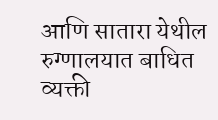आणि सातारा येथील रुग्णालयात बाधित व्यक्ती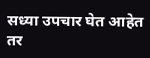सध्या उपचार घेत आहेत तर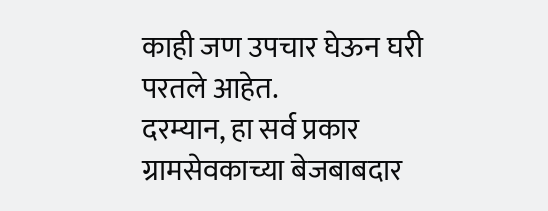काही जण उपचार घेऊन घरी परतले आहेत.
दरम्यान, हा सर्व प्रकार ग्रामसेवकाच्या बेजबाबदार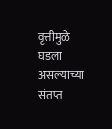वृत्तीमुळे घडला असल्याच्या संतप्त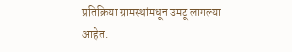प्रतिक्रिया ग्रामस्थांमधून उमटू लागल्या आहेत.